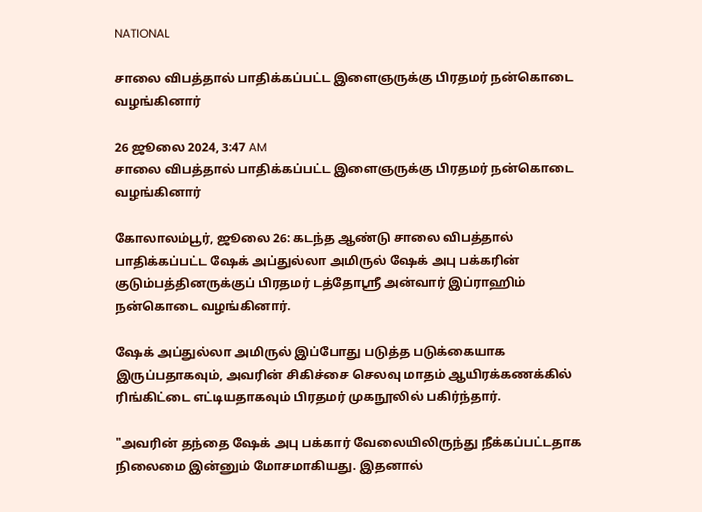NATIONAL

சாலை விபத்தால் பாதிக்கப்பட்ட இளைஞருக்கு பிரதமர் நன்கொடை வழங்கினார்

26 ஜூலை 2024, 3:47 AM
சாலை விபத்தால் பாதிக்கப்பட்ட இளைஞருக்கு பிரதமர் நன்கொடை வழங்கினார்

கோலாலம்பூர், ஜூலை 26: கடந்த ஆண்டு சாலை விபத்தால் பாதிக்கப்பட்ட ஷேக் அப்துல்லா அமிருல் ஷேக் அபு பக்கரின் குடும்பத்தினருக்குப் பிரதமர் டத்தோஸ்ரீ அன்வார் இப்ராஹிம் நன்கொடை வழங்கினார்.

ஷேக் அப்துல்லா அமிருல் இப்போது படுத்த படுக்கையாக இருப்பதாகவும், அவரின் சிகிச்சை செலவு மாதம் ஆயிரக்கணக்கில் ரிங்கிட்டை எட்டியதாகவும் பிரதமர் முகநூலில் பகிர்ந்தார்.

"அவரின் தந்தை ஷேக் அபு பக்கார் வேலையிலிருந்து நீக்கப்பட்டதாக நிலைமை இன்னும் மோசமாகியது. இதனால்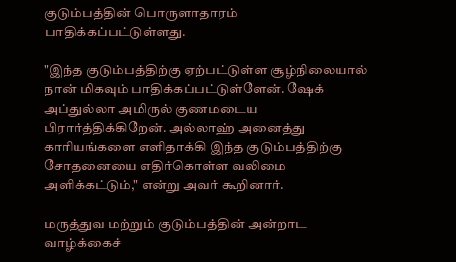குடும்பத்தின் பொருளாதாரம் பாதிக்கப்பட்டுள்ளது.

"இந்த குடும்பத்திற்கு ஏற்பட்டுள்ள சூழ்நிலையால் நான் மிகவும் பாதிக்கப்பட்டுள்ளேன். ஷேக் அப்துல்லா அமிருல் குணமடைய பிரார்த்திக்கிறேன். அல்லாஹ் அனைத்து காரியங்களை எளிதாக்கி இந்த குடும்பத்திற்கு சோதனையை எதிர்கொள்ள வலிமை அளிக்கட்டும்," என்று அவர் கூறினார்.

மருத்துவ மற்றும் குடும்பத்தின் அன்றாட வாழ்க்கைச்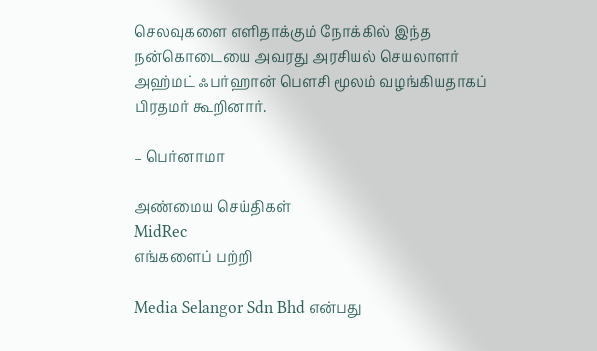செலவுகளை எளிதாக்கும் நோக்கில் இந்த நன்கொடையை அவரது அரசியல் செயலாளர் அஹ்மட் ஃபர்ஹான் பௌசி மூலம் வழங்கியதாகப் பிரதமர் கூறினார்.

– பெர்னாமா

அண்மைய செய்திகள்
MidRec
எங்களைப் பற்றி

Media Selangor Sdn Bhd என்பது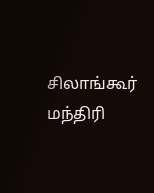சிலாங்கூர் மந்திரி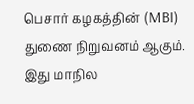பெசார் கழகத்தின் (MBI) துணை நிறுவனம் ஆகும். இது மாநில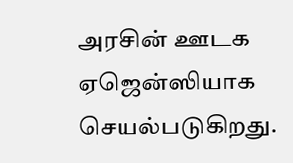அரசின் ஊடக ஏஜென்ஸியாக செயல்படுகிறது.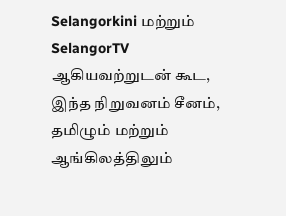Selangorkini மற்றும் SelangorTV ஆகியவற்றுடன் கூட, இந்த நிறுவனம் சீனம், தமிழும் மற்றும் ஆங்கிலத்திலும்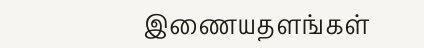இணையதளங்கள்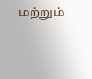மற்றும்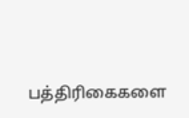பத்திரிகைகளை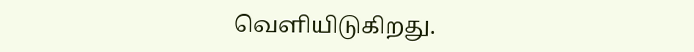வெளியிடுகிறது.